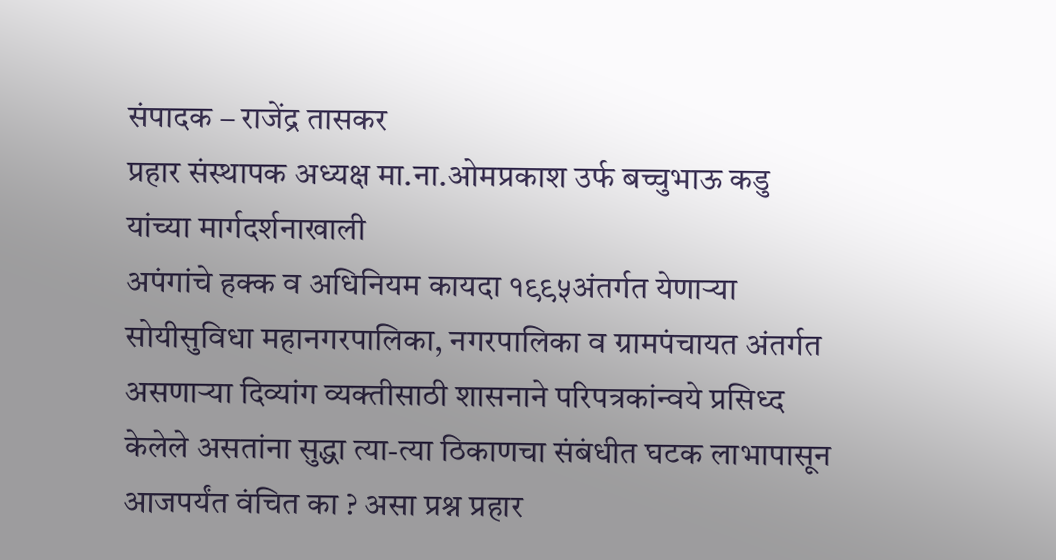संपादक – राजेंद्र तासकर
प्रहार संस्थापक अध्यक्ष मा.ना.ओमप्रकाश उर्फ बच्चुभाऊ कडु यांच्या मार्गदर्शनाखाली
अपंगांचे हक्क व अधिनियम कायदा १९९५अंतर्गत येणाऱ्या सोयीसुविधा महानगरपालिका, नगरपालिका व ग्रामपंचायत अंतर्गत असणाऱ्या दिव्यांग व्यक्तीसाठी शासनाने परिपत्रकांन्वये प्रसिध्द केलेले असतांना सुद्धा त्या-त्या ठिकाणचा संबंधीत घटक लाभापासून आजपर्यंत वंचित का ? असा प्रश्न प्रहार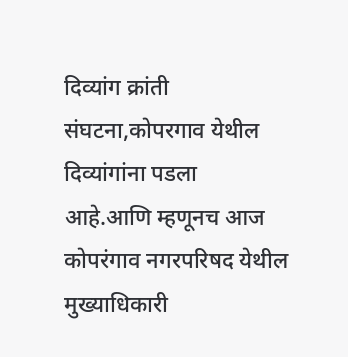दिव्यांग क्रांती संघटना,कोपरगाव येथील दिव्यांगांना पडला आहे.आणि म्हणूनच आज कोपरंगाव नगरपरिषद येथील मुख्याधिकारी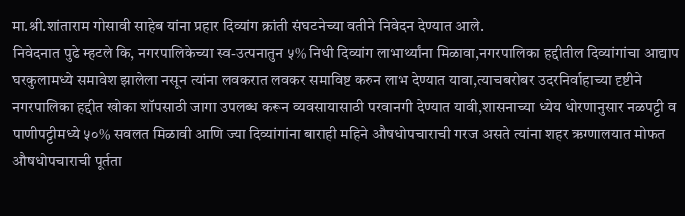मा.श्री.शांताराम गोसावी साहेब यांना प्रहार दिव्यांग क्रांती संघटनेच्या वतीने निवेदन देण्यात आले.
निवेदनात पुढे म्हटले कि, नगरपालिकेच्या स्व-उत्पनातुन ५% निधी दिव्यांग लाभार्थ्यांना मिळावा,नगरपालिका हद्दीतील दिव्यांगांचा आद्याप घरकुलामध्ये समावेश झालेला नसून त्यांना लवकरात लवकर समाविष्ट करुन लाभ देण्यात यावा,त्याचबरोबर उदरनिर्वाहाच्या दृष्टीने नगरपालिका हद्दीत खोका शॉपसाठी जागा उपलब्ध करून व्यवसायासाठी परवानगी देण्यात यावी,शासनाच्या ध्येय धोरणानुसार नळपट्टी व पाणीपट्टीमध्ये ५०% सवलत मिळावी आणि ज्या दिव्यांगांना बाराही महिने औषधोपचाराची गरज असते त्यांना शहर ऋग्णालयात मोफत औषधोपचाराची पूर्तता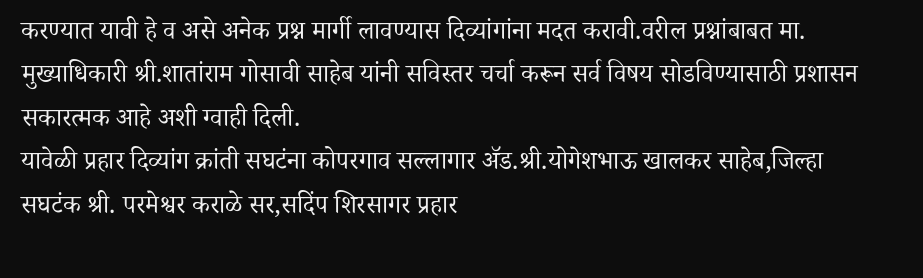करण्यात यावी हे व असे अनेक प्रश्न मार्गी लावण्यास दिव्यांगांना मदत करावी.वरील प्रश्नांबाबत मा. मुख्याधिकारी श्री.शातांराम गोसावी साहेब यांनी सविस्तर चर्चा करून सर्व विषय सोडविण्यासाठी प्रशासन सकारत्मक आहे अशी ग्वाही दिली.
यावेळी प्रहार दिव्यांग क्रांती सघटंना कोपरगाव सल्लागार ॲड.श्री.योगेशभाऊ खालकर साहेब,जिल्हा सघटंक श्री. परमेश्वर कराळे सर,सदिंप शिरसागर प्रहार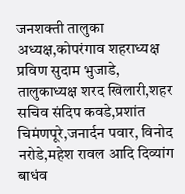जनशक्ती तालुका अध्यक्ष,कोपरंगाव शहराध्यक्ष प्रविण सुदाम भुजाडे, तालुकाध्यक्ष शरद खिलारी,शहर सचिव संदिप कवडे,प्रशांत चिमंणपूरे,जनार्दन पवार, विनोद नरोडे,महेश रावल आदि दिव्यांग बाधंव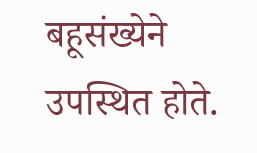बहूसंख्येने उपस्थित होते.